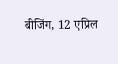बीजिंग, 12 एप्रिल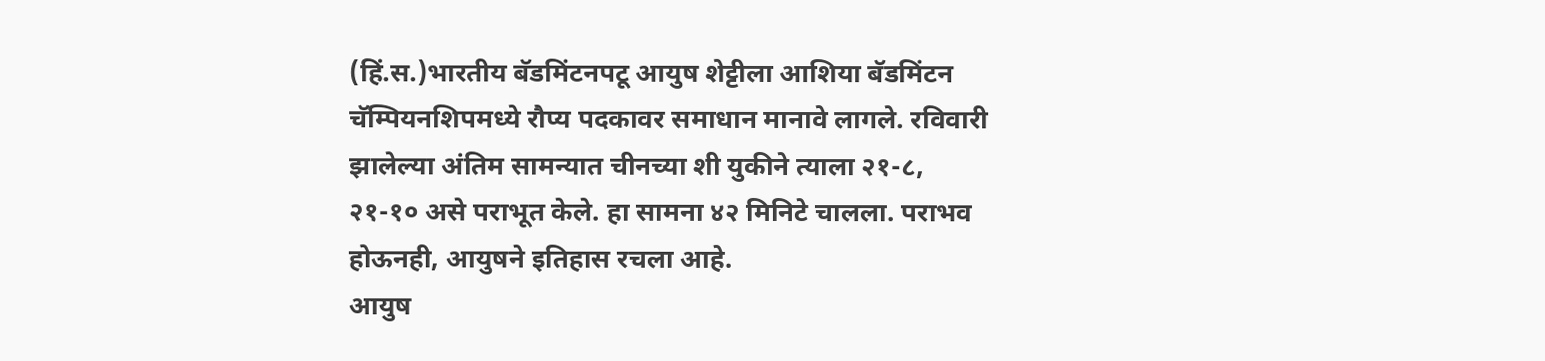(हिं.स.)भारतीय बॅडमिंटनपटू आयुष शेट्टीला आशिया बॅडमिंटन चॅम्पियनशिपमध्ये रौप्य पदकावर समाधान मानावे लागले. रविवारी झालेल्या अंतिम सामन्यात चीनच्या शी युकीने त्याला २१-८, २१-१० असे पराभूत केले. हा सामना ४२ मिनिटे चालला. पराभव होऊनही, आयुषने इतिहास रचला आहे.
आयुष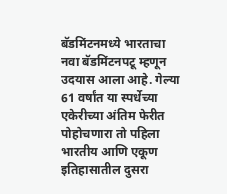बॅडमिंटनमध्ये भारताचा नवा बॅडमिंटनपटू म्हणून उदयास आला आहे. गेल्या 61 वर्षांत या स्पर्धेच्या एकेरीच्या अंतिम फेरीत पोहोचणारा तो पहिला भारतीय आणि एकूण इतिहासातील दुसरा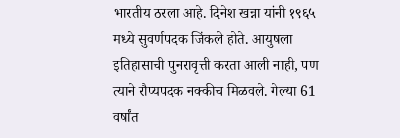भारतीय ठरला आहे. दिनेश खन्ना यांनी १९६५ मध्ये सुवर्णपदक जिंकले होते. आयुषला इतिहासाची पुनरावृत्ती करता आली नाही, पण त्याने रौप्यपदक नक्कीच मिळवले. गेल्या 61 वर्षांत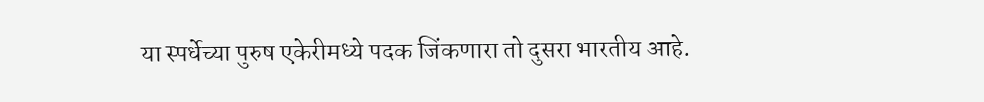या स्पर्धेच्या पुरुष एकेरीमध्ये पदक जिंकणारा तो दुसरा भारतीय आहे.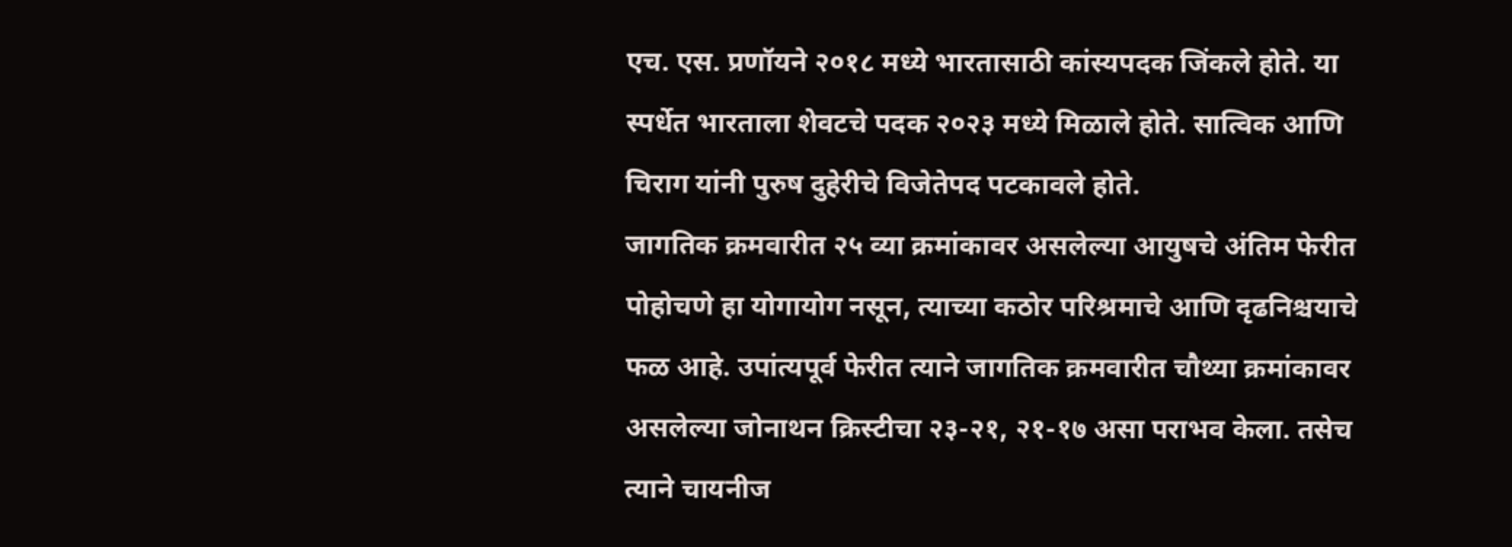एच. एस. प्रणॉयने २०१८ मध्ये भारतासाठी कांस्यपदक जिंकले होते. या स्पर्धेत भारताला शेवटचे पदक २०२३ मध्ये मिळाले होते. सात्विक आणि चिराग यांनी पुरुष दुहेरीचे विजेतेपद पटकावले होते.
जागतिक क्रमवारीत २५ व्या क्रमांकावर असलेल्या आयुषचे अंतिम फेरीत पोहोचणे हा योगायोग नसून, त्याच्या कठोर परिश्रमाचे आणि दृढनिश्चयाचे फळ आहे. उपांत्यपूर्व फेरीत त्याने जागतिक क्रमवारीत चौथ्या क्रमांकावर असलेल्या जोनाथन क्रिस्टीचा २३-२१, २१-१७ असा पराभव केला. तसेच त्याने चायनीज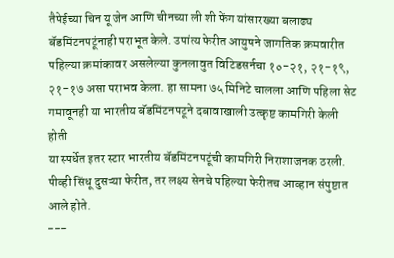तैपेईच्या चिन यू जेन आणि चीनच्या ली शी फेंग यांसारख्या बलाढ्य बॅडमिंटनपटूंनाही पराभूत केले. उपांत्य फेरीत आयुषने जागतिक क्रमवारीत पहिल्या क्रमांकावर असलेल्या कुनलावुत विटिडसर्नचा १०-२१, २१-१९, २१-१७ असा पराभव केला. हा सामना ७५ मिनिटे चालला आणि पहिला सेट गमावूनही या भारतीय बॅडमिंटनपटूने दबावाखाली उत्कृष्ट कामगिरी केली होती
या स्पर्धेत इतर स्टार भारतीय बॅडमिंटनपटूंची कामगिरी निराशाजनक ठरली. पीव्ही सिंधू दुसऱ्या फेरीत, तर लक्ष्य सेनचे पहिल्या फेरीतच आव्हान संपुष्टात आले होते.
---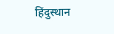हिंदुस्थान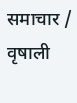समाचार / वृषाली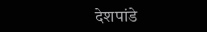देशपांडे